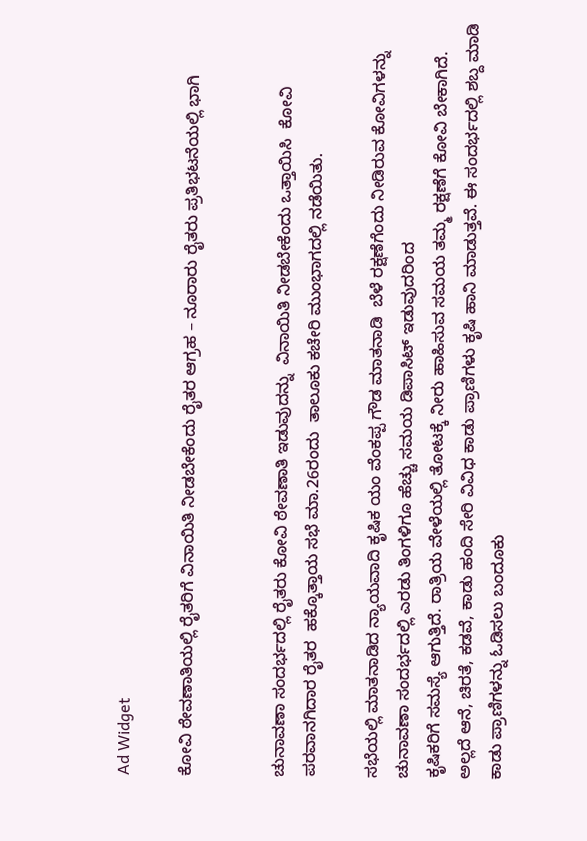Ad Widget

ಕೋವಿ ಠೇವಣಾತಿಯಲ್ಲಿ ರೈತರಿಗೆ ವಿನಾಯಿತಿ ನೀಡಬೇಕೆಂದು ರೈತರ ಆಗ್ರಹ – ನೂರಾರು ರೈತರು ಪ್ರತಿಭಟನೆಯಲ್ಲಿ ಭಾಗಿ


ಚುನಾವಣಾ ಸಂದರ್ಭದಲ್ಲಿ ರೈತರು ಕೋವಿ ಠೇವಣಾತಿ ಇಡುವುದನ್ನು  ವಿನಾಯಿತಿ ನೀಡಬೇಕೆಂದು ಒತ್ತಾಯಿಸಿ  ಕೋವಿ ಪರವಾನಗಿದಾರ ರೈತರ  ಹಕ್ಕೊತ್ತಾಯ ಸಭೆ ಮಾ.26ರಂದು  ತಾಲೂಕು ಕಚೇರಿ ಮುಂಭಾಗದಲ್ಲಿ ನಡೆಯಿತು.

ಸಭೆಯಲ್ಲಿ ಮಾತನಾಡಿದ ನ್ಯಾಯವಾದಿ ಕೃಷಿಕ ಯಂ ವೆಂಕಪ್ಪ ಗೌಡ ಮಾತನಾಡಿ  ಬೆಳೆ ರಕ್ಷಣೆಗೆಂದು ನೀಡಿರುವ ಕೋವಿಗಳನ್ನು ಚುನಾವಣಾ ಸಂದರ್ಭದಲ್ಲಿ ಎರಡು ತಿಂಗಳಿಗೂ ಹೆಚ್ಚು ಸಮಯ ಡಿಪಾಸಿಟ್ ಇಡುವುದರಿಂದ
ಕೃಷಿಕರಿಗೆ ಸಮಸ್ಯೆ ಆಗುತ್ತಿದೆ. ರಾತ್ರಿಯ ವೇಳೆಯಲ್ಲಿ ತೋಟಕ್ಕೆ ನೀರು ಹಾಹಿಸುವ ಸಮಯ ತಮ್ಮ ರಕ್ಷಣೆಗೆ ಕೋವಿ ಬೇಕಾಗಿದೆ. ಅಲ್ಲದೆ ಆನೆ, ಚಿರತೆ, ಕಡವೆ, ಕಾಡು ಹಂದಿ ಸೇರಿ ವಿವಿಧ ಕಾಡು ಪ್ರಾಣಿಗಳು ಕೃಷಿ ಹಾನಿ ಮಾಡುತ್ತವೆ. ಈ ಸಂದರ್ಭದಲ್ಲಿ ಶಬ್ದ ಮಾಡಿ ಕಾಡು ಪ್ರಾಣಿಗಳನ್ನು ಓಡಿಸಲು ಬಂದೂಕು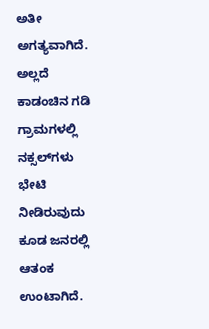ಅತೀ ಅಗತ್ಯವಾಗಿದೆ. ಅಲ್ಲದೆ ಕಾಡಂಚಿನ ಗಡಿ
ಗ್ರಾಮಗಳಲ್ಲಿ ನಕ್ಸಲ್‌ಗಳು ಭೇಟಿ ನೀಡಿರುವುದು ಕೂಡ ಜನರಲ್ಲಿ ಆತಂಕ ಉಂಟಾಗಿದೆ.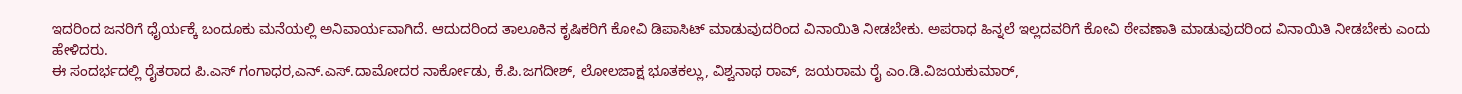ಇದರಿಂದ ಜನರಿಗೆ ಧೈರ್ಯಕ್ಕೆ ಬಂದೂಕು ಮನೆಯಲ್ಲಿ ಅನಿವಾರ್ಯವಾಗಿದೆ. ಆದುದರಿಂದ ತಾಲೂಕಿನ ಕೃಷಿಕರಿಗೆ ಕೋವಿ ಡಿಪಾಸಿಟ್ ಮಾಡುವುದರಿಂದ ವಿನಾಯಿತಿ ನೀಡಬೇಕು. ಅಪರಾಧ ಹಿನ್ನಲೆ ಇಲ್ಲದವರಿಗೆ ಕೋವಿ ಠೇವಣಾತಿ ಮಾಡುವುದರಿಂದ ವಿನಾಯಿತಿ ನೀಡಬೇಕು ಎಂದು ಹೇಳಿದರು.
ಈ ಸಂದರ್ಭದಲ್ಲಿ ರೈತರಾದ ಪಿ.ಎಸ್ ಗಂಗಾಧರ,ಎನ್.ಎಸ್.ದಾಮೋದರ ನಾರ್ಕೋಡು, ಕೆ.ಪಿ.ಜಗದೀಶ್, ಲೋಲಜಾಕ್ಷ ಭೂತಕಲ್ಲು, ವಿಶ್ವನಾಥ ರಾವ್, ಜಯರಾಮ ರೈ ಎಂ.ಡಿ.ವಿಜಯಕುಮಾರ್,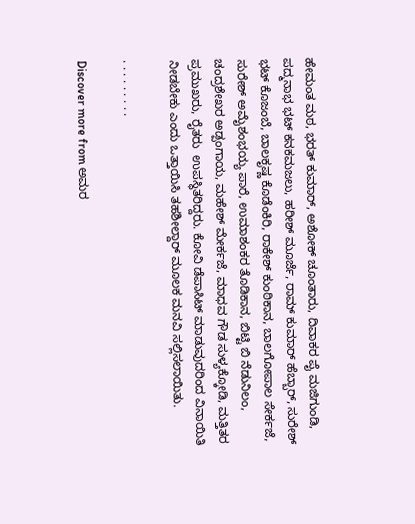ಹೇಮಂತ ಮಠ, ಭರತ್ ಕುಮಾ‌ರ್, ಅಶೋಕ್ ಚೂಂತಾರು, ದಿವಾಕರ ಪೈ ಮಜಿಗುಂಡಿ, ಪದ್ಮನಾಭ ಭಟ್ ಕನಕಮಜಲು, ಹರೀಶ್ ಮೂರ್ಜೆ, ರಾಮ್ ಕುಮಾ‌ರ್ ಹೆಬ್ಬಾರ್, ಸುರೇಶ್ ಭಟ್ ಕೊಜಂಬೆ, ಬಾಲಕೃಷ್ಣ ಕೊಡೆಂಕಿರಿ, ರಾಕೇಶ್ ಕುಂಠಿಕಾನ, ಬಾಲಗೋಪಾಲ ಸೇರ್ಕಜೆ, ಸುರೇಶ್ ಅಮೈಶಂಭಯ್ಯ ಪಾರೆ, ಉಮಾಶಂಕರ ತೊಡಿಕಾನ, ಬಿಟ್ಟಿ ಬಿ ನೆಡುನಿಲಂ, ಚಂದ್ರಶೇಖರ ಅಡ್ಪಂಗಾಯ, ಮಹೇಶ್‌ ಮೇರ್ಕಜೆ, ಮಾಧವ ಗೌಡ ಸುಳ್ಯಕ್ಕೋಡಿ, ಮತ್ತಿತರ ಪ್ರಮುಖರು, ರೈತರು  ಉಪಸ್ಥಿತರಿದ್ದರು. ಕೋವಿ ಡೆಪಾಸಿಟ್ ಮಾಡುವುದರಿಂದ ವಿನಾಯಿತಿ ನೀಡಬೇಕು ಎಂದು ಒತ್ತಾಯಿಸಿ ತಹಶೀಲ್ದಾ‌ರ್ ಮೂಲಕ ಮನವಿ ಸಲ್ಲಿಸಲಾಯಿತು.

. . . . . . . . .

Discover more from ಅಮರ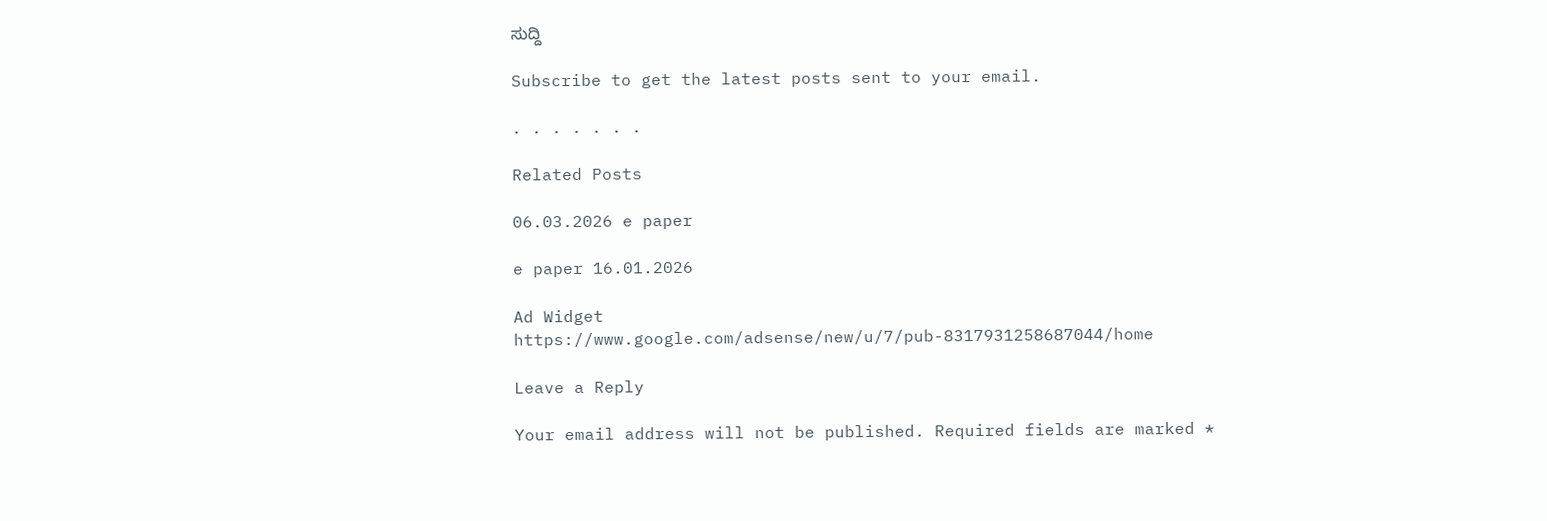ಸುದ್ದಿ

Subscribe to get the latest posts sent to your email.

. . . . . . .

Related Posts

06.03.2026 e paper

e paper 16.01.2026

Ad Widget
https://www.google.com/adsense/new/u/7/pub-8317931258687044/home

Leave a Reply

Your email address will not be published. Required fields are marked *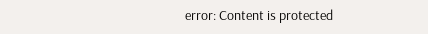error: Content is protected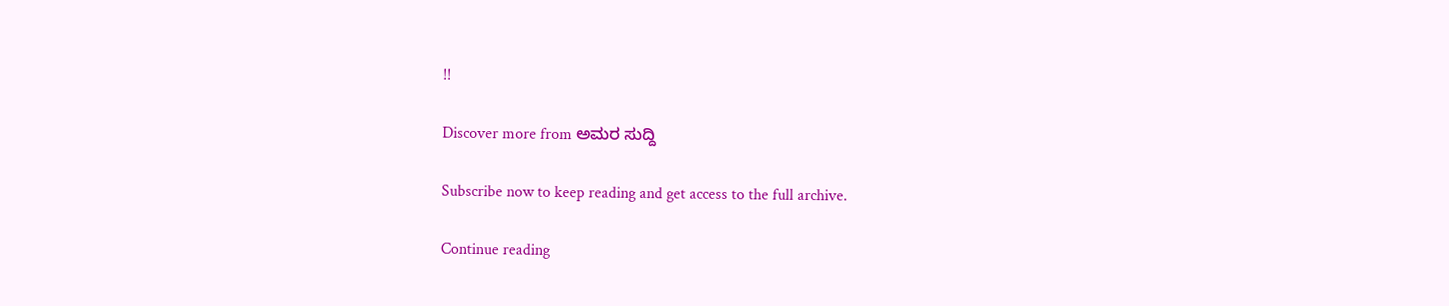!!

Discover more from ಅಮರ ಸುದ್ದಿ

Subscribe now to keep reading and get access to the full archive.

Continue reading